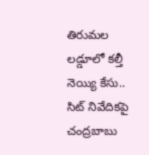తిరుమల లడ్డూలో కల్తీ నెయ్యి కేసు.. సిట్ నివేదికపై చంద్రబాబు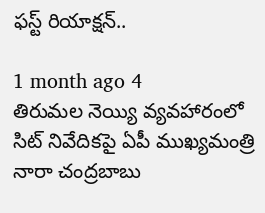ఫస్ట్ రియాక్షన్..

1 month ago 4
తిరుమల నెయ్యి వ్యవహారంలో సిట్ నివేదికపై ఏపీ ముఖ్యమంత్రి నారా చంద్రబాబు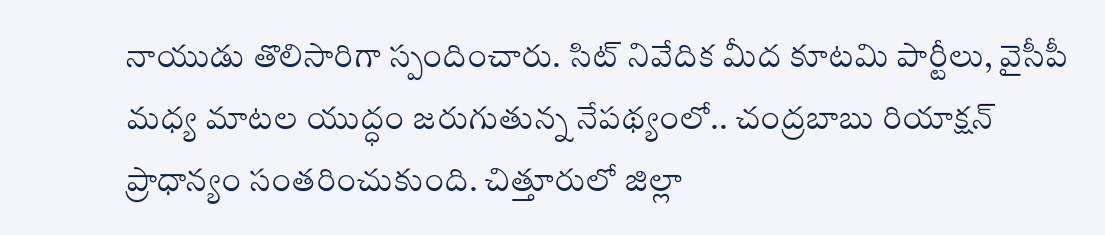నాయుడు తొలిసారిగా స్పందించారు. సిట్ నివేదిక మీద కూటమి పార్టీలు, వైసీపీ మధ్య మాటల యుద్ధం జరుగుతున్న నేపథ్యంలో.. చంద్రబాబు రియాక్షన్ ప్రాధాన్యం సంతరించుకుంది. చిత్తూరులో జిల్లా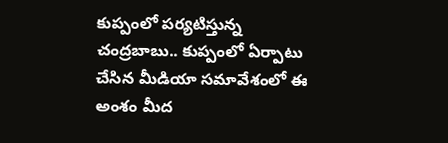కుప్పంలో పర్యటిస్తున్న చంద్రబాబు.. కుప్పంలో ఏర్పాటు చేసిన మీడియా సమావేశంలో ఈ అంశం మీద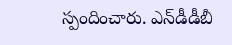స్పందించారు. ఎన్‌డీడీబీ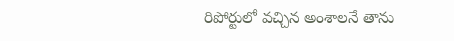రిపోర్టులో వచ్చిన అంశాలనే తాను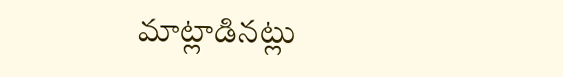మాట్లాడినట్లు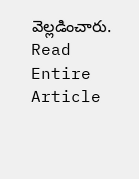వెల్లడించారు.
Read Entire Article